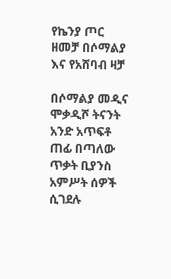የኬንያ ጦር ዘመቻ በሶማልያ እና የአሸባብ ዛቻ

በሶማልያ መዲና ሞቃዲሾ ትናንት አንድ አጥፍቶ ጠፊ በጣለው ጥቃት ቢያንስ አምሥት ሰዎች ሲገደሉ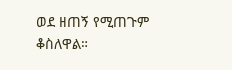ወደ ዘጠኝ የሚጠጉም ቆስለዋል።